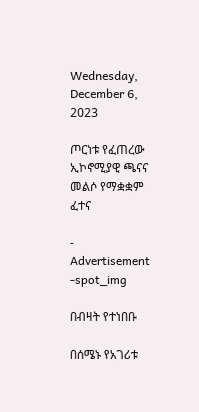Wednesday, December 6, 2023

ጦርነቱ የፈጠረው ኢኮኖሚያዊ ጫናና መልሶ የማቋቋም ፈተና

- Advertisement -spot_img

በብዛት የተነበቡ

በሰሜኑ የአገሪቱ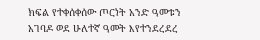ክፍል የተቀሰቀሰው ጦርነት አንድ ዓመቱን አገባዶ ወደ ሁለተኛ ዓመት እየተንደረደረ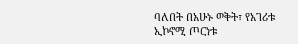ባለበት በአሁኑ ወቅት፣ የአገሪቱ ኢኮኖሚ ጦርነቱ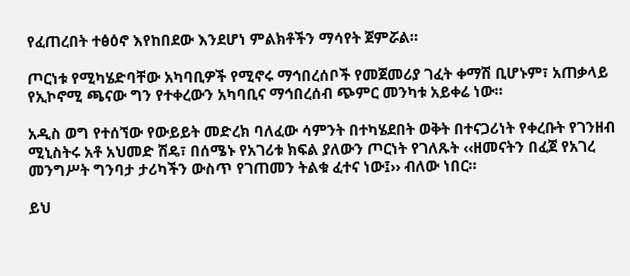የፈጠረበት ተፅዕኖ እየከበደው እንደሆነ ምልክቶችን ማሳየት ጀምሯል።

ጦርነቱ የሚካሄድባቸው አካባቢዎች የሚኖሩ ማኅበረሰቦች የመጀመሪያ ገፈት ቀማሽ ቢሆኑም፣ አጠቃላይ የኢኮኖሚ ጫናው ግን የተቀረውን አካባቢና ማኅበረሰብ ጭምር መንካቱ አይቀሬ ነው።

አዲስ ወግ የተሰኘው የውይይት መድረክ ባለፈው ሳምንት በተካሄደበት ወቅት በተናጋሪነት የቀረቡት የገንዘብ ሚኒስትሩ አቶ አህመድ ሽዴ፣ በሰሜኑ የአገሪቱ ክፍል ያለውን ጦርነት የገለጹት ‹‹ዘመናትን በፈጀ የአገረ መንግሥት ግንባታ ታሪካችን ውስጥ የገጠመን ትልቁ ፈተና ነው፤›› ብለው ነበር።

ይህ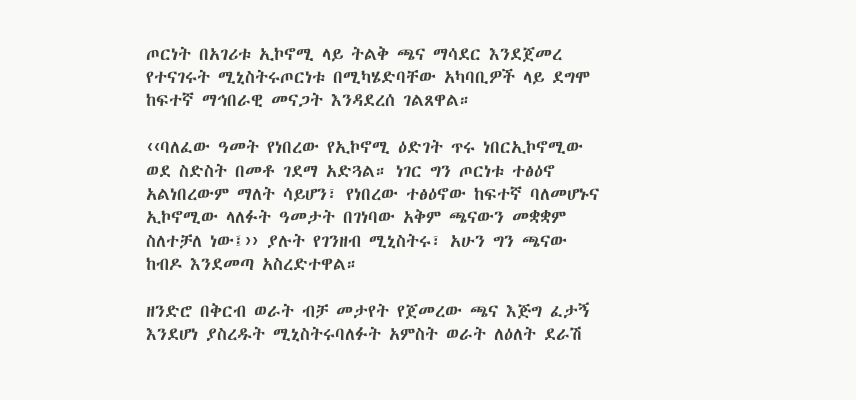ጦርነት በአገሪቱ ኢኮኖሚ ላይ ትልቅ ጫና ማሳደር እንደጀመረ የተናገሩት ሚኒስትሩጦርነቱ በሚካሄድባቸው አካባቢዎች ላይ ደግሞ ከፍተኛ ማኅበራዊ መናጋት እንዳደረሰ ገልጸዋል።

‹‹ባለፈው ዓመት የነበረው የኢኮኖሚ ዕድገት ጥሩ ነበርኢኮኖሚው ወደ ስድስት በመቶ ገደማ አድጓል። ነገር ግን ጦርነቱ ተፅዕኖ አልነበረውም ማለት ሳይሆን፣ የነበረው ተፅዕኖው ከፍተኛ ባለመሆኑና ኢኮኖሚው ላለፉት ዓመታት በገነባው አቅም ጫናውን መቋቋም ስለተቻለ ነው፤›› ያሉት የገንዘብ ሚኒስትሩ፣ አሁን ግን ጫናው ከብዶ እንደመጣ አስረድተዋል።

ዘንድሮ በቅርብ ወራት ብቻ መታየት የጀመረው ጫና እጅግ ፈታኝ እንደሆነ ያስረዱት ሚኒስትሩባለፉት አምስት ወራት ለዕለት ደራሽ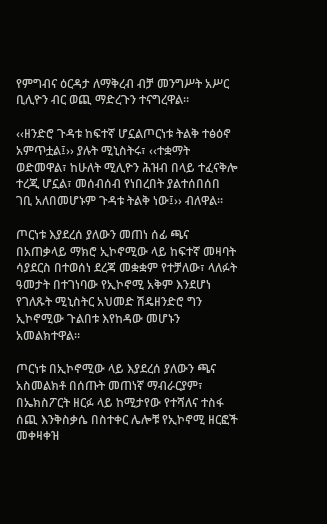የምግብና ዕርዳታ ለማቅረብ ብቻ መንግሥት አሥር ቢሊዮን ብር ወጪ ማድረጉን ተናግረዋል።

‹‹ዘንድሮ ጉዳቱ ከፍተኛ ሆኗልጦርነቱ ትልቅ ተፅዕኖ አምጥቷል፤›› ያሉት ሚኒስትሩ፣ ‹‹ተቋማት ወድመዋል፣ ከሁለት ሚሊዮን ሕዝብ በላይ ተፈናቅሎ ተረጂ ሆኗል፣ መሰብሰብ የነበረበት ያልተሰበሰበ ገቢ አለበመሆኑም ጉዳቱ ትልቅ ነው፤›› ብለዋል።

ጦርነቱ እያደረሰ ያለውን መጠነ ሰፊ ጫና በአጠቃላይ ማክሮ ኢኮኖሚው ላይ ከፍተኛ መዛባት ሳያደርስ በተወሰነ ደረጃ መቋቋም የተቻለው፣ ላለፉት ዓመታት በተገነባው የኢኮኖሚ አቅም እንደሆነ የገለጹት ሚኒስትር አህመድ ሽዴዘንድሮ ግን ኢኮኖሚው ጉልበቱ እየከዳው መሆኑን አመልክተዋል።

ጦርነቱ በኢኮኖሚው ላይ እያደረሰ ያለውን ጫና አስመልክቶ በሰጡት መጠነኛ ማብራርያም፣ በኤክስፖርት ዘርፉ ላይ ከሚታየው የተሻለና ተስፋ ሰጪ እንቅስቃሴ በስተቀር ሌሎቹ የኢኮኖሚ ዘርፎች መቀዛቀዝ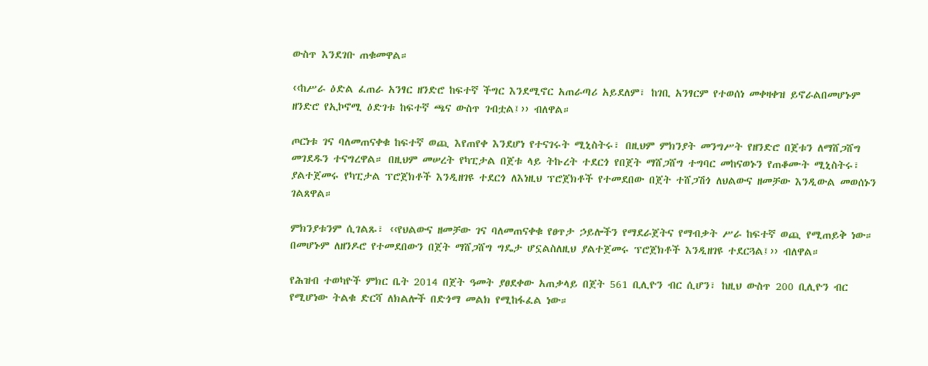ውስጥ እንደገቡ ጠቁመዋል።

‹‹ከሥራ ዕድል ፈጠራ አንፃር ዘንድሮ ከፍተኛ ችግር እንደሚኖር አጠራጣሪ አይደለም፣ ከገቢ አንፃርም የተወሰነ መቀዛቀዝ ይኖራልበመሆኑም ዘንድሮ የኢኮኖሚ ዕድገቱ ከፍተኛ ጫና ውስጥ ገብቷል፤›› ብለዋል።

ጦርነቱ ገና ባለመጠናቀቁ ከፍተኛ ወጪ እየጠየቀ እንደሆነ የተናገሩት ሚኒስትሩ፣ በዚህም ምክንያት መንግሥት የዘንድሮ በጀቱን ለማሸጋሸግ መገደዱን ተናግረዋል። በዚህም መሠረት የካፒታል በጀቱ ላይ ትኩረት ተደርጎ የበጀት ማሸጋሸግ ተግባር መከናወኑን የጠቆሙት ሚኒስትሩ፣ ያልተጀመሩ የካፒታል ፕሮጀክቶች እንዲዘገዩ ተደርጎ ለእነዚህ ፕሮጀክቶች የተመደበው በጀት ተሸጋሽጎ ለህልውና ዘመቻው እንዲውል መወሰኑን ገልጸዋል።

ምክንያቱንም ሲገልጹ፣ ‹‹የህልውና ዘመቻው ገና ባለመጠናቀቁ የፀጥታ ኃይሎችን የማደራጀትና የማብቃት ሥራ ከፍተኛ ወጪ የሚጠይቅ ነው። በመሆኑም ለዘንዶሮ የተመደበውን በጀት ማሸጋሸግ ግዴታ ሆኗልስለዚህ ያልተጀመሩ ፕሮጀክቶች እንዲዘገዩ ተደርጓል፤›› ብለዋል።

የሕዝብ ተወካዮች ምክር ቤት 2014 በጀት ዓመት ያፀደቀው አጠቃላይ በጀት 561 ቢሊዮን ብር ሲሆን፣ ከዚህ ውስጥ 200 ቢሊዮን ብር የሚሆነው ትልቁ ድርሻ ለክልሎች በድጎማ መልክ የሚከፋፈል ነው።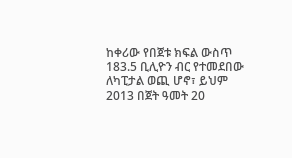ከቀሪው የበጀቱ ክፍል ውስጥ 183.5 ቢሊዮን ብር የተመደበው ለካፒታል ወጪ ሆኖ፣ ይህም 2013 በጀት ዓመት 20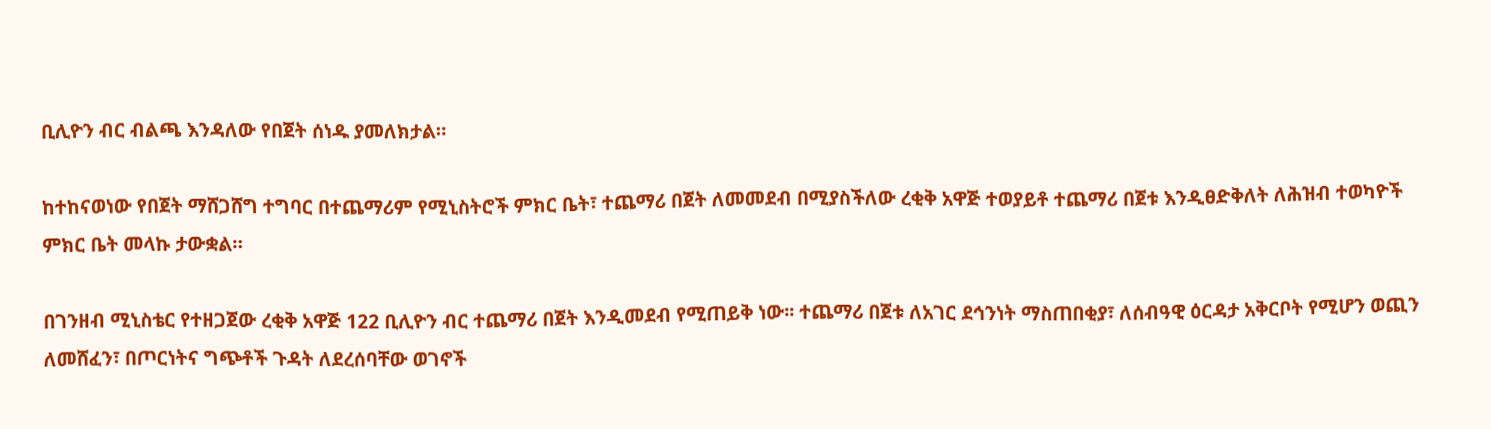ቢሊዮን ብር ብልጫ እንዳለው የበጀት ሰነዱ ያመለክታል።

ከተከናወነው የበጀት ማሸጋሸግ ተግባር በተጨማሪም የሚኒስትሮች ምክር ቤት፣ ተጨማሪ በጀት ለመመደብ በሚያስችለው ረቂቅ አዋጅ ተወያይቶ ተጨማሪ በጀቱ እንዲፀድቅለት ለሕዝብ ተወካዮች ምክር ቤት መላኩ ታውቋል።

በገንዘብ ሚኒስቴር የተዘጋጀው ረቂቅ አዋጅ 122 ቢሊዮን ብር ተጨማሪ በጀት እንዲመደብ የሚጠይቅ ነው፡፡ ተጨማሪ በጀቱ ለአገር ደኅንነት ማስጠበቂያ፣ ለሰብዓዊ ዕርዳታ አቅርቦት የሚሆን ወጪን ለመሸፈን፣ በጦርነትና ግጭቶች ጉዳት ለደረሰባቸው ወገኖች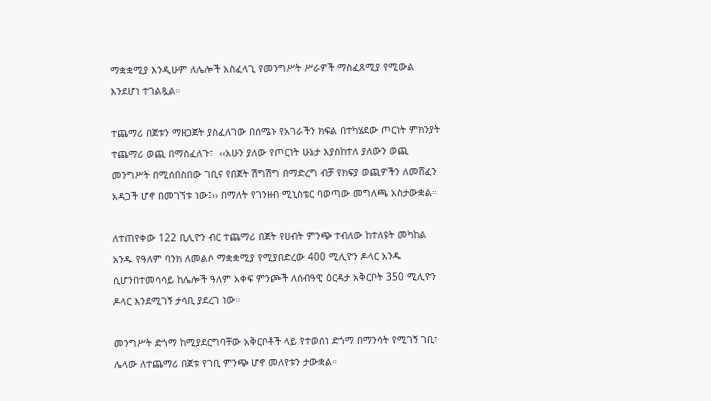ማቋቋሚያ እንዲሁም ለሌሎች አስፈላጊ የመንግሥት ሥራዎች ማስፈጸሚያ የሚውል እንደሆነ ተገልጿል።

ተጨማሪ በጀቱን ማዘጋጀት ያስፈለገው በሰሜኑ የአገራችን ክፍል በተካሄደው ጦርነት ምክንያት ተጨማሪ ወጪ በማስፈለጉ፣  ‹‹አሁን ያለው የጦርነት ሁኔታ እያስከተለ ያለውን ወጪ መንግሥት በሚሰበስበው ገቢና የበጀት ሽግሽግ በማድረግ ብቻ የክፍያ ወጪዎችን ለመሸፈን አዳጋች ሆኖ በመገኘቱ ነው፤›› በማለት የገንዘብ ሚኒስቴር ባወጣው መግለጫ አስታውቋል።

ለተጠየቀው 122 ቢሊዮን ብር ተጨማሪ በጀት የሀብት ምንጭ ተብለው ከተለዩት መካከል አንዱ የዓለም ባንክ ለመልሶ ማቋቋሚያ የሚያበድረው 400 ሚሊዮን ዶላር አንዱ ሲሆንበተመሳሳይ ከሌሎች ዓለም አቀፍ ምንጮች ለሰብዓዊ ዕርዳታ አቅርቦት 350 ሚሊዮን ዶላር እንደሚገኝ ታሳቢ ያደረገ ነው።

መንግሥት ድጎማ ከሚያደርግባቸው አቅርቦቶች ላይ የተወሰነ ድጎማ በማንሳት የሚገኝ ገቢ፣ ሌላው ለተጨማሪ በጀቱ የገቢ ምንጭ ሆኖ መለየቱን ታውቋል።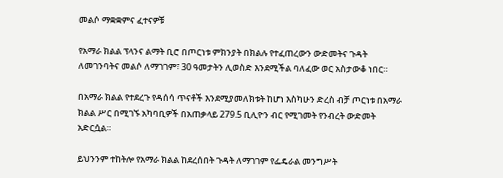መልሶ ማቋቋምና ፈተናዎቹ

የአማራ ክልል ፕላንና ልማት ቢሮ በጦርነቱ ምክንያት በክልሉ የተፈጠረውን ውድመትና ጉዳት ለመገንባትና መልሶ ለማገገም፣ 30 ዓመታትን ሊወስድ እንደሚችል ባለፈው ወር አስታውቆ ነበር።

በአማራ ክልል የተደረጉ የዳሰሳ ጥናቶች እንደሚያመለክቱት ከሆነ እስካሁን ድረስ ብቻ ጦርነቱ በአማራ ክልል ሥር በሚገኙ አካባቢዎች በአጠቃላይ 279.5 ቢሊዮን ብር የሚገመት የንብረት ውድመት አድርሷል።

ይህንንም ተከትሎ የአማራ ክልል ከደረሰበት ጉዳት ለማገገም የፌዴራል መንግሥት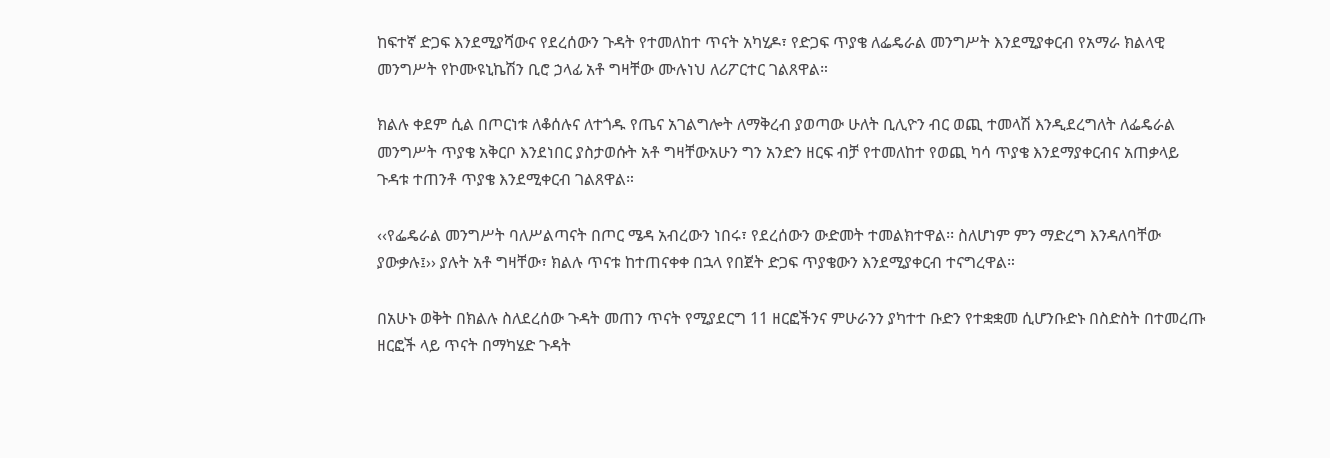ከፍተኛ ድጋፍ እንደሚያሻውና የደረሰውን ጉዳት የተመለከተ ጥናት አካሂዶ፣ የድጋፍ ጥያቄ ለፌዴራል መንግሥት እንደሚያቀርብ የአማራ ክልላዊ መንግሥት የኮሙዩኒኬሽን ቢሮ ኃላፊ አቶ ግዛቸው ሙሉነህ ለሪፖርተር ገልጸዋል።

ክልሉ ቀደም ሲል በጦርነቱ ለቆሰሉና ለተጎዱ የጤና አገልግሎት ለማቅረብ ያወጣው ሁለት ቢሊዮን ብር ወጪ ተመላሽ እንዲደረግለት ለፌዴራል መንግሥት ጥያቄ አቅርቦ እንደነበር ያስታወሱት አቶ ግዛቸውአሁን ግን አንድን ዘርፍ ብቻ የተመለከተ የወጪ ካሳ ጥያቄ እንደማያቀርብና አጠቃላይ ጉዳቱ ተጠንቶ ጥያቄ እንደሚቀርብ ገልጸዋል።

‹‹የፌዴራል መንግሥት ባለሥልጣናት በጦር ሜዳ አብረውን ነበሩ፣ የደረሰውን ውድመት ተመልክተዋል፡፡ ስለሆነም ምን ማድረግ እንዳለባቸው ያውቃሉ፤›› ያሉት አቶ ግዛቸው፣ ክልሉ ጥናቱ ከተጠናቀቀ በኋላ የበጀት ድጋፍ ጥያቄውን እንደሚያቀርብ ተናግረዋል።

በአሁኑ ወቅት በክልሉ ስለደረሰው ጉዳት መጠን ጥናት የሚያደርግ 11 ዘርፎችንና ምሁራንን ያካተተ ቡድን የተቋቋመ ሲሆንቡድኑ በስድስት በተመረጡ ዘርፎች ላይ ጥናት በማካሄድ ጉዳት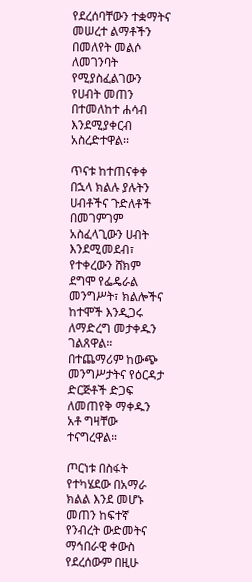የደረሰባቸውን ተቋማትና መሠረተ ልማቶችን በመለየት መልሶ ለመገንባት የሚያስፈልገውን የሀብት መጠን በተመለከተ ሐሳብ እንደሚያቀርብ አስረድተዋል፡፡

ጥናቱ ከተጠናቀቀ በኋላ ክልሉ ያሉትን ሀብቶችና ጉድለቶች በመገምገም አስፈላጊውን ሀብት እንደሚመደብ፣ የተቀረውን ሸክም ደግሞ የፌዴራል መንግሥት፣ ክልሎችና ከተሞች እንዲጋሩ ለማድረግ መታቀዱን ገልጸዋል። በተጨማሪም ከውጭ መንግሥታትና የዕርዳታ ድርጅቶች ድጋፍ ለመጠየቅ ማቀዱን አቶ ግዛቸው ተናግረዋል።

ጦርነቱ በስፋት የተካሄደው በአማራ ክልል እንደ መሆኑ መጠን ከፍተኛ የንብረት ውድመትና ማኅበራዊ ቀውስ የደረሰውም በዚሁ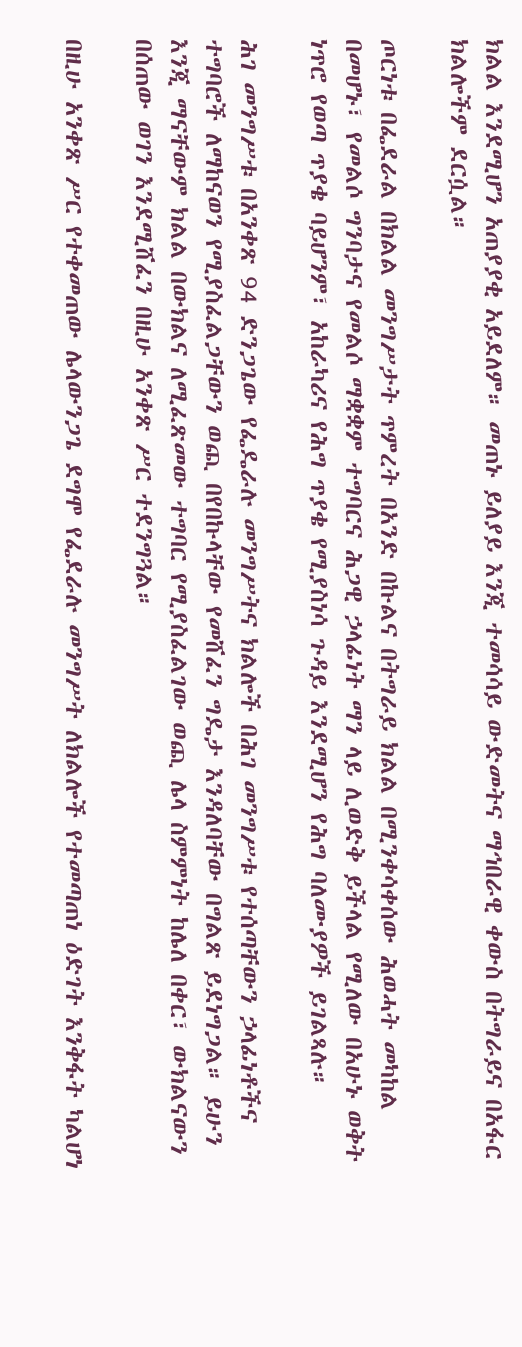ክልል እንደሚሆን አጠያያቂ አይደለም። መጠኑ ይለያይ እንጂ ተመሳሳይ ውድመትና ማኅበራዊ ቀውስ በትግራይና በአፋር ክልሎችም ደርሷል።

ጦርነቱ በፌደራል በክልል መንግሥታት ጥምረት በአንድ በኩልና በትግራይ ክልል በሚንቀሳቀሰው ሕወሓት መካከል በመሆኑ፣ የመልሶ ግንባታና የመልሶ ማቋቋም ተግባርና ሕጋዊ ኃላፊነት ማን ላይ ሊወድቅ ይችላል የሚለው በአሁኑ ወቅት ነጥሮ የወጣ ጥያቄ ባይሆንም፣ አከራካሪና የሕግ ጥያቄ የሚያስነሳ ጉዳይ እንደሚሆን የሕግ ባለሙያዎች ይገልጻሉ።

ሕገ መንግሥቱ በአንቀጽ 94 ድንጋጌው የፌዴራሉ መንግሥትና ክልሎች በሕገ መንግሥቱ የተሰጣቸውን ኃላፊነቶችና ተግባሮች ለማከናወን የሚያስፈልጋቸውን ወጪ በየበኩላቸው የመሸፈን ግዴታ እንዳለባቸው በግልጽ ይደነግጋል። ይሁን እንጂ ማናቸውም ክልል በውክልና ለሚፈጽመው ተግባር የሚያስፈልገው ወጪ ሌላ ስምምነት ከሌለ በቀር፣ ውክልናውን በሰጠው ወገን እንደሚሸፈን በዚሁ አንቀጽ ሥር ተደንግጓል።

በዚሁ አንቀጽ ሥር የተቀመጠው ሌላውንጋጌ ደግሞ የፌደራሉ መንግሥት ለክልሎች የተመጣጠነ ዕድገት እንቅፋት ካልሆነ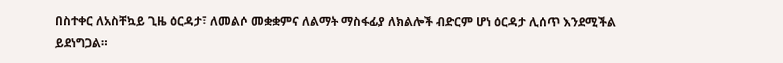በስተቀር ለአስቸኳይ ጊዜ ዕርዳታ፣ ለመልሶ መቋቋምና ለልማት ማስፋፊያ ለክልሎች ብድርም ሆነ ዕርዳታ ሊሰጥ እንደሚችል ይደነግጋል።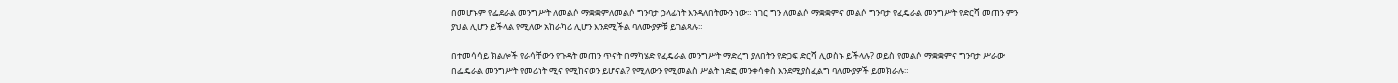በመሆኑም የፌደራል መንግሥት ለመልሶ ማቋቋምለመልሶ ግንባታ ኃላፊነት እንዳለበትሙን ነው። ነገር ግን ለመልሶ ማቋቋምና መልሶ ግንባታ የፈዴራል መንግሥት የድርሻ መጠን ምን ያህል ሊሆን ይችላል የሚለው አከራካሪ ሊሆን እንደሚችል ባለሙያዎቹ ይገልጻሉ።

በተመሳሳይ ክልሎች የራሳቸውን የጉዳት መጠን ጥናት በማካሄድ የፈዴራል መንግሥት ማድረግ ያለበትን የድጋፍ ድርሻ ሊወስኑ ይችላሉ? ወይስ የመልሶ ማቋቋምና ግንባታ ሥራው በፌዴራል መንግሥት የመሪነት ሚና የሚከናወን ይሆናል? የሚለውን የሚመልስ ሥልት ነድፎ መንቀሳቀስ እንደሚያስፈልግ ባለሙያዎች ይመክራሉ።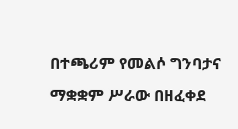በተጫሪም የመልሶ ግንባታና ማቋቋም ሥራው በዘፈቀደ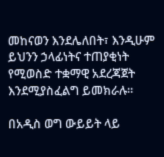መከናወን እንደሌለበት፣ እንዲሁም ይህንን ኃላፊነትና ተጠያቂነት የሚወስድ ተቋማዊ አደረጃጀት እንደሚያስፈልግ ይመክራሉ።

በአዲስ ወግ ውይይት ላይ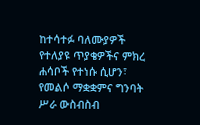ከተሳተፉ ባለሙያዎች የተለያዩ ጥያቄዎችና ምክረ ሐሳቦች የተነሱ ሲሆን፣ የመልሶ ማቋቋምና ግንባት ሥራ ውስብስብ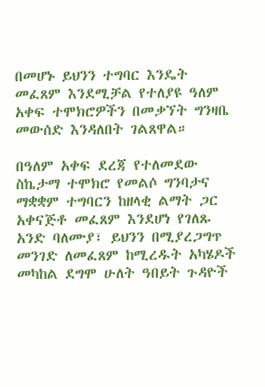በመሆኑ ይህንን ተግባር እንዴት መፈጸም እንደሚቻል የተለያዩ ዓለም አቀፍ ተሞክሮዎችን በመቃኘት ግንዛቤ መውሰድ እንዳለበት ገልጸዋል።

በዓለም አቀፍ ደረጃ የተለመደው ስኬታማ ተሞክሮ የመልሶ ግንባታና ማቋቋም ተግባርን ከዘላቂ ልማት ጋር አቀናጅቶ መፈጸም እንደሆነ የገለጹ አንድ ባለሙያ፣ ይህንን በሚያረጋግጥ መንገድ ለመፈጸም ከሚረዱት አካሄዶች መካከል ደግሞ ሁለት ዓበይት ጉዳዮች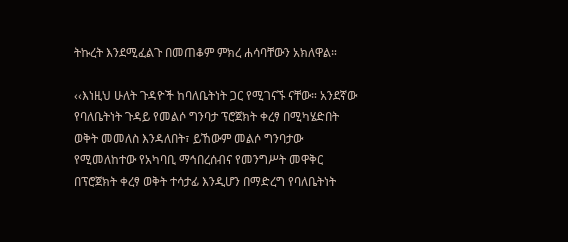ትኩረት እንደሚፈልጉ በመጠቆም ምክረ ሐሳባቸውን አክለዋል።

‹‹እነዚህ ሁለት ጉዳዮች ከባለቤትነት ጋር የሚገናኙ ናቸው። አንደኛው የባለቤትነት ጉዳይ የመልሶ ግንባታ ፕሮጀክት ቀረፃ በሚካሄድበት ወቅት መመለስ እንዳለበት፣ ይኸውም መልሶ ግንባታው የሚመለከተው የአካባቢ ማኅበረሰብና የመንግሥት መዋቅር በፕሮጀክት ቀረፃ ወቅት ተሳታፊ እንዲሆን በማድረግ የባለቤትነት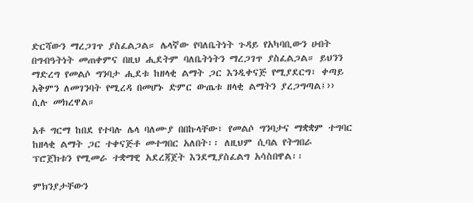ድርሻውን ማረጋገጥ ያስፈልጋል። ሌላኛው የባለቤትነት ጉዳይ የአካባቢውን ሀብት በግብዓትነት መጠቀምና በዚህ ሒደትም ባለቤትነትን ማረጋገጥ ያስፈልጋል። ይህንን ማድረግ የመልሶ ግንባታ ሒደቱ ከዘላቂ ልማት ጋር እንዲቀናጅ የሚያደርግ፣ ቀጣይ አቅምን ለመገንባት የሚረዳ በመሆኑ ድምር ውጤቱ ዘላቂ ልማትን ያረጋግጣል፤›› ሲሉ መክረዋል።

አቶ ግርማ ከበደ የተባሉ ሌላ ባለሙያ በበኩላቸው፣ የመልሶ ግንባታና ማቋቋም ተግባር ከዘላቂ ልማት ጋር ተቀናጅቶ መተግበር አለበት፡፡ ለዚህም ሲባል የትግበራ ፕሮጀክቱን የሚመራ ተቋማዊ አደረጃጀት እንደሚያስፈልግ አሳስበዋል፡፡

ምክንያታቸውን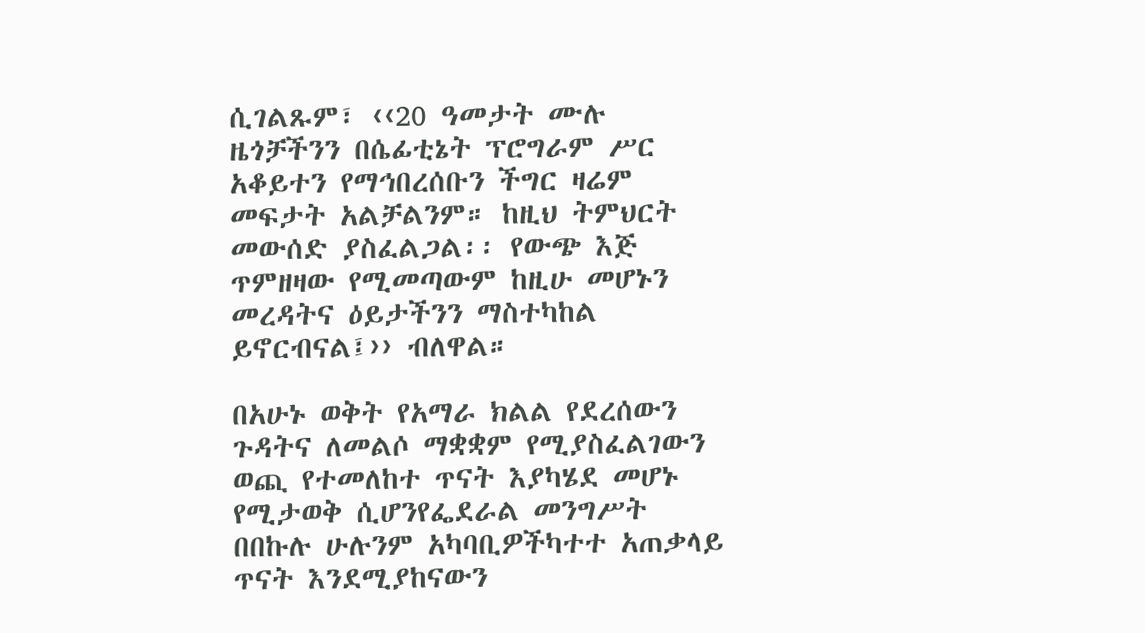ሲገልጹም፣ ‹‹20 ዓመታት ሙሉ ዜጎቻችንን በሴፊቲኔት ፕሮግራም ሥር አቆይተን የማኅበረሰቡን ችግር ዛሬም መፍታት አልቻልንም። ከዚህ ትምህርት መውሰድ ያስፈልጋል፡፡ የውጭ እጅ ጥምዘዛው የሚመጣውም ከዚሁ መሆኑን መረዳትና ዕይታችንን ማስተካከል ይኖርብናል፤›› ብለዋል።

በአሁኑ ወቅት የአማራ ክልል የደረሰውን ጉዳትና ለመልሶ ማቋቋም የሚያስፈልገውን ወጪ የተመለከተ ጥናት እያካሄደ መሆኑ የሚታወቅ ሲሆንየፌደራል መንግሥት በበኩሉ ሁሉንም አካባቢዎችካተተ አጠቃላይ ጥናት እንደሚያከናውን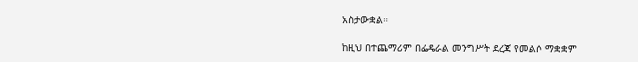አስታውቋል።

ከዚህ በተጨማሪም በፌዴራል መንግሥት ደረጃ የመልሶ ማቋቋም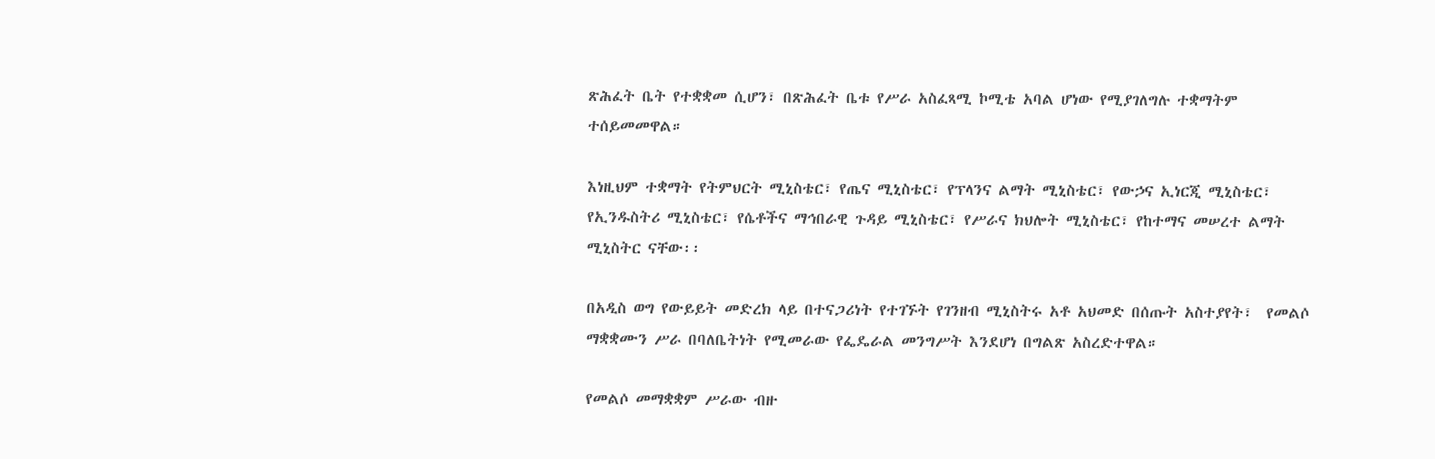ጽሕፈት ቤት የተቋቋመ ሲሆን፣ በጽሕፈት ቤቱ የሥራ አስፈጻሚ ኮሚቴ አባል ሆነው የሚያገለግሉ ተቋማትም ተሰይመመዋል።

እነዚህም ተቋማት የትምህርት ሚኒስቴር፣ የጤና ሚኒስቴር፣ የፕላንና ልማት ሚኒስቴር፣ የውኃና ኢነርጂ ሚኒስቴር፣ የኢንዱስትሪ ሚኒስቴር፣ የሴቶችና ማኅበራዊ ጉዳይ ሚኒስቴር፣ የሥራና ክህሎት ሚኒስቴር፣ የከተማና መሠረተ ልማት ሚኒስትር ናቸው፡፡

በአዲስ ወግ የውይይት መድረክ ላይ በተናጋሪነት የተገኙት የገንዘብ ሚኒስትሩ አቶ አህመድ በሰጡት አስተያየት፣  የመልሶ ማቋቋሙን ሥራ በባለቤትነት የሚመራው የፌዴራል መንግሥት እንደሆነ በግልጽ አስረድተዋል።

የመልሶ መማቋቋም ሥራው ብዙ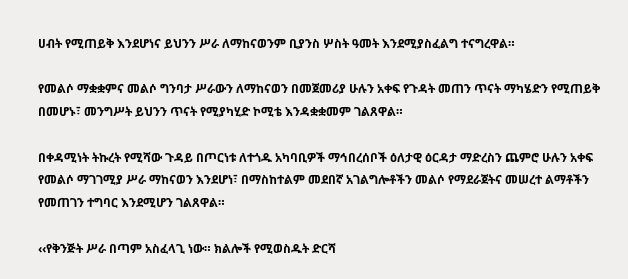ሀብት የሚጠይቅ እንደሆነና ይህንን ሥራ ለማከናወንም ቢያንስ ሦስት ዓመት እንደሚያስፈልግ ተናግረዋል።

የመልሶ ማቋቋምና መልሶ ግንባታ ሥራውን ለማከናወን በመጀመሪያ ሁሉን አቀፍ የጉዳት መጠን ጥናት ማካሄድን የሚጠይቅ በመሆኑ፣ መንግሥት ይህንን ጥናት የሚያካሂድ ኮሚቴ እንዳቋቋመም ገልጸዋል።

በቀዳሚነት ትኩረት የሚሻው ጉዳይ በጦርነቱ ለተጎዱ አካባቢዎች ማኅበረሰቦች ዕለታዊ ዕርዳታ ማድረስን ጨምሮ ሁሉን አቀፍ የመልሶ ማገገሚያ ሥራ ማከናወን እንደሆነ፣ በማስከተልም መደበኛ አገልግሎቶችን መልሶ የማደራጀትና መሠረተ ልማቶችን የመጠገን ተግባር እንደሚሆን ገልጸዋል።

‹‹የቅንጅት ሥራ በጣም አስፈላጊ ነው። ክልሎች የሚወስዱት ድርሻ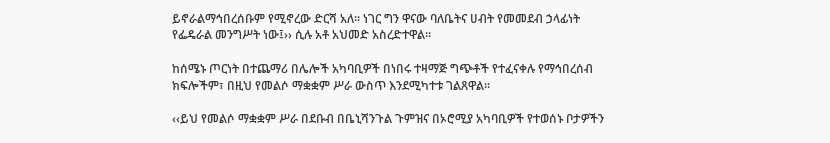ይኖራልማኅበረሰቡም የሚኖረው ድርሻ አለ። ነገር ግን ዋናው ባለቤትና ሀብት የመመደብ ኃላፊነት የፌዴራል መንግሥት ነው፤›› ሲሉ አቶ አህመድ አስረድተዋል።

ከሰሜኑ ጦርነት በተጨማሪ በሌሎች አካባቢዎች በነበሩ ተዛማጅ ግጭቶች የተፈናቀሉ የማኅበረሰብ ክፍሎችም፣ በዚህ የመልሶ ማቋቋም ሥራ ውስጥ እንደሚካተቱ ገልጸዋል።

‹‹ይህ የመልሶ ማቋቋም ሥራ በደቡብ በቤኒሻንጉል ጉምዝና በኦሮሚያ አካባቢዎች የተወሰኑ ቦታዎችን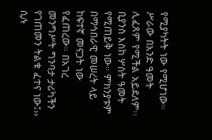የሚያካትት ነው የሚሆነው። ሥራው በአንድ ዓመት ሊፈጸም የሚችል አይደለም፡፡ ቢያንስ እስከ ሦስት ዓመት የሚጠይቅ ነው። ምክንያቱም በማኅበራዊ መሠረት ላይ ከፍተኛ መናጋት ነው የፈጠረው። በአገረ መንግሥት ግንባታ ታሪካችን የገጠመን ትልቁ ፈተና ነው፤›› ሲሉ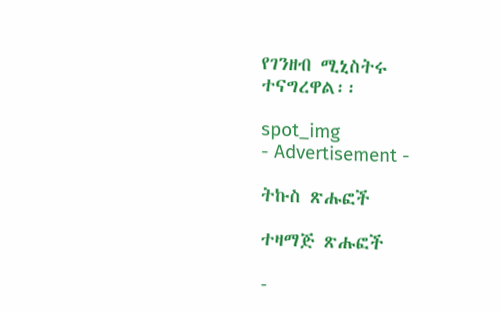የገንዘብ ሚኒስትሩ ተናግረዋል፡፡

spot_img
- Advertisement -

ትኩስ ጽሑፎች

ተዛማጅ ጽሑፎች

-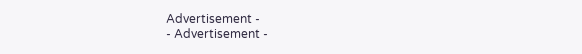Advertisement -
- Advertisement -